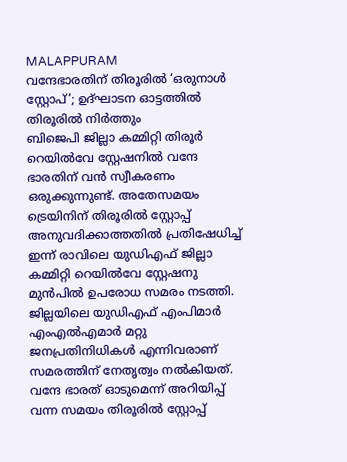MALAPPURAM
വന്ദേഭാരതിന് തിരൂരിൽ ‘ഒരുനാൾ സ്റ്റോപ്’; ഉദ്ഘാടന ഓട്ടത്തിൽ തിരൂരിൽ നിർത്തും
ബിജെപി ജില്ലാ കമ്മിറ്റി തിരൂർ റെയിൽവേ സ്റ്റേഷനിൽ വന്ദേ ഭാരതിന് വൻ സ്വീകരണം ഒരുക്കുന്നുണ്ട്. അതേസമയം ട്രെയിനിന് തിരൂരിൽ സ്റ്റോപ്പ് അനുവദിക്കാത്തതിൽ പ്രതിഷേധിച്ച് ഇന്ന് രാവിലെ യുഡിഎഫ് ജില്ലാ കമ്മിറ്റി റെയിൽവേ സ്റ്റേഷനു മുൻപിൽ ഉപരോധ സമരം നടത്തി. ജില്ലയിലെ യുഡിഎഫ് എംപിമാർ എംഎൽഎമാർ മറ്റു ജനപ്രതിനിധികൾ എന്നിവരാണ് സമരത്തിന് നേതൃത്വം നൽകിയത്.
വന്ദേ ഭാരത് ഓടുമെന്ന് അറിയിപ്പ് വന്ന സമയം തിരൂരിൽ സ്റ്റോപ്പ്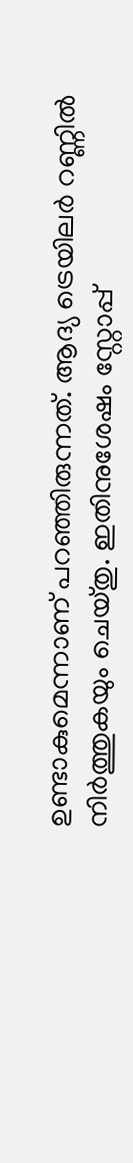ഉണ്ടാകുമെന്നാണ് പറഞ്ഞിരുന്നത്. ആദ്യ ട്രെയിലർ റണ്ണിൽ നിർത്തുകയും ചെയ്തു. ഇതിനുശേഷം സ്റ്റോപ്പ്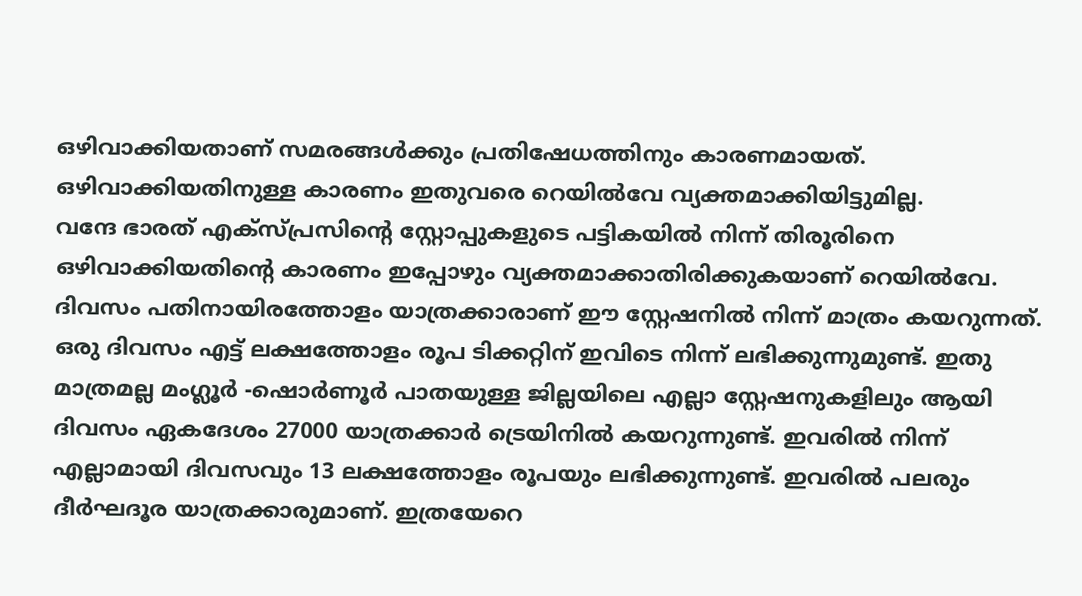ഒഴിവാക്കിയതാണ് സമരങ്ങൾക്കും പ്രതിഷേധത്തിനും കാരണമായത്. ഒഴിവാക്കിയതിനുള്ള കാരണം ഇതുവരെ റെയിൽവേ വ്യക്തമാക്കിയിട്ടുമില്ല.
വന്ദേ ഭാരത് എക്സ്പ്രസിന്റെ സ്റ്റോപ്പുകളുടെ പട്ടികയിൽ നിന്ന് തിരൂരിനെ ഒഴിവാക്കിയതിന്റെ കാരണം ഇപ്പോഴും വ്യക്തമാക്കാതിരിക്കുകയാണ് റെയിൽവേ. ദിവസം പതിനായിരത്തോളം യാത്രക്കാരാണ് ഈ സ്റ്റേഷനിൽ നിന്ന് മാത്രം കയറുന്നത്. ഒരു ദിവസം എട്ട് ലക്ഷത്തോളം രൂപ ടിക്കറ്റിന് ഇവിടെ നിന്ന് ലഭിക്കുന്നുമുണ്ട്. ഇതു മാത്രമല്ല മംഗ്ലൂർ -ഷൊർണൂർ പാതയുള്ള ജില്ലയിലെ എല്ലാ സ്റ്റേഷനുകളിലും ആയി ദിവസം ഏകദേശം 27000 യാത്രക്കാർ ട്രെയിനിൽ കയറുന്നുണ്ട്. ഇവരിൽ നിന്ന് എല്ലാമായി ദിവസവും 13 ലക്ഷത്തോളം രൂപയും ലഭിക്കുന്നുണ്ട്. ഇവരിൽ പലരും ദീർഘദൂര യാത്രക്കാരുമാണ്. ഇത്രയേറെ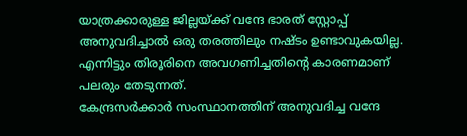യാത്രക്കാരുള്ള ജില്ലയ്ക്ക് വന്ദേ ഭാരത് സ്റ്റോപ്പ് അനുവദിച്ചാൽ ഒരു തരത്തിലും നഷ്ടം ഉണ്ടാവുകയില്ല. എന്നിട്ടും തിരൂരിനെ അവഗണിച്ചതിന്റെ കാരണമാണ് പലരും തേടുന്നത്.
കേന്ദ്രസർക്കാർ സംസ്ഥാനത്തിന് അനുവദിച്ച വന്ദേ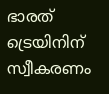ഭാരത് ട്രെയിനിന് സ്വീകരണം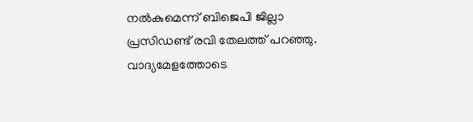നൽകുമെന്ന് ബിജെപി ജില്ലാ പ്രസിഡണ്ട് രവി തേലത്ത് പറഞ്ഞു. വാദ്യമേളത്തോടെ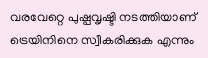വരവേറ്റെ പുഷ്പവൃഷ്ടി നടത്തിയാണ് ട്രെയിനിനെ സ്വീകരിക്കുക എന്നും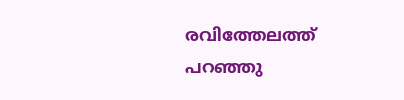രവിത്തേലത്ത് പറഞ്ഞു